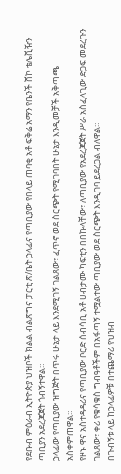የደቡብ ምዕራብ ኢትዮጵያ ህዝቦች ክልል ብልጽግና ፓርቲ ጽ/ቤት ኃላፊና የጣቢያው የበላይ ጠባቂ አቶ ፍቅሬ አማን የቤንች ሸኮ ቴሌቪዥን ጣቢያን አደረጃጀት ጎብኝተዋል።
ኃላፊው የጣቢያው ዝግጅት በጥሩ ሁኔታ ላይ እንደሚገኝ ገልጸው፣ ፈጥኖ ወደ ስርጭት የሚገባበት ሁኔታ እንዲመቻች አቅጣጫ አስቀምጠዋል።
የዞኑ ዋና አስተዳዳሪና የጣቢያው ቦርድ ሰብሳቢ አቶ ሀብታሙ ካፍቲን በበኩላቸው፣ ለጣቢያው የአደረጃጀት ሥራ አስፈላጊው ድጋፍ መደረጉን ገልጸው፣ ቀሪ የቁሳቁስ ግብዓቶችም በአፋጣኝ ተሟልተው ጣቢያው ወደ ስርጭት እንዲገባ ይደረጋል ብለዋል።
በጉብኝቱ ላይ ከኃላፊዎቹ በተጨማሪ የህዝብ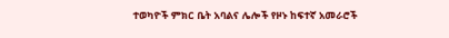ተወካዮች ምክር ቤት አባልና ሌሎች የዞኑ ከፍተኛ አመራሮች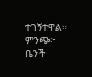ተገኝተዋል።
ምንጭ፦ ቤንች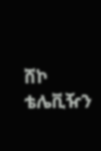ሸኮ ቴሌቪዥን